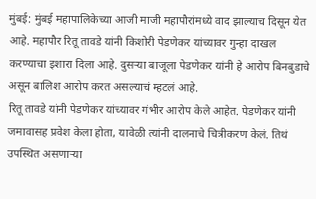मुंबई: मुंबई महापालिकेच्या आजी माजी महापौरांमध्ये वाद झाल्याच दिसून येत आहे. महापौर रितू तावडे यांनी किशोरी पेडणेकर यांच्यावर गुन्हा दाखल करण्याचा इशारा दिला आहे. दुसऱ्या बाजूला पेडणेकर यांनी हे आरोप बिनबुडाचे असून बालिश आरोप करत असल्याचं म्हटलं आहे.
रितू तावडे यांनी पेडणेकर यांच्यावर गंभीर आरोप केले आहेत. पेडणेकर यांनी जमावासह प्रवेश केला होता, यावेळी त्यांनी दालनाचे चित्रीकरण केलं. तिथं उपस्थित असणाऱ्या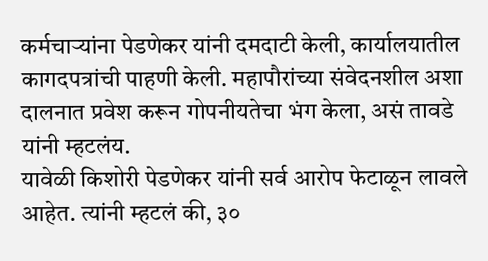कर्मचाऱ्यांना पेडणेकर यांनी दमदाटी केली, कार्यालयातील कागदपत्रांची पाहणी केली. महापौरांच्या संवेदनशील अशा दालनात प्रवेश करून गोपनीयतेचा भंग केला, असं तावडे यांनी म्हटलंय.
यावेळी किशोरी पेडणेकर यांनी सर्व आरोप फेटाळून लावले आहेत. त्यांनी म्हटलं की, ३०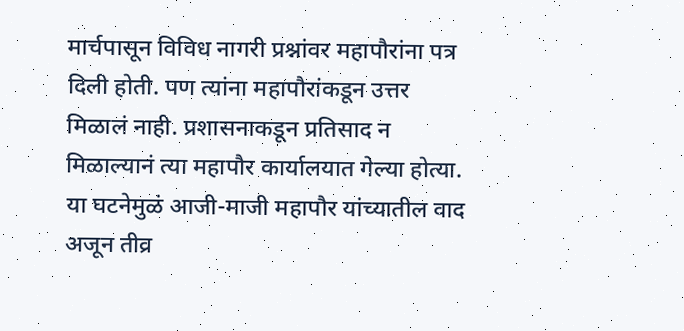मार्चपासून विविध नागरी प्रश्नांवर महापौरांना पत्र दिली होती. पण त्यांना महापौरांकडून उत्तर मिळालं नाही. प्रशासनाकडून प्रतिसाद न मिळाल्यानं त्या महापौर कार्यालयात गेल्या होत्या. या घटनेमुळं आजी-माजी महापौर यांच्यातील वाद अजून तीव्र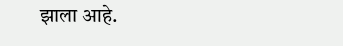झाला आहे.